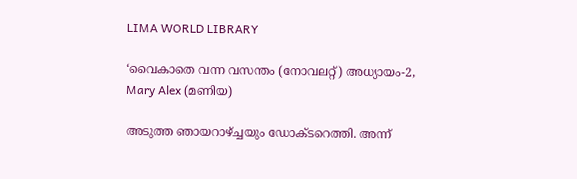LIMA WORLD LIBRARY

‘വൈകാതെ വന്ന വസന്തം (നോവലറ്റ്) അധ്യായം-2, Mary Alex (മണിയ)

അടുത്ത ഞായറാഴ്ച്ചയും ഡോക്ടറെത്തി. അന്ന്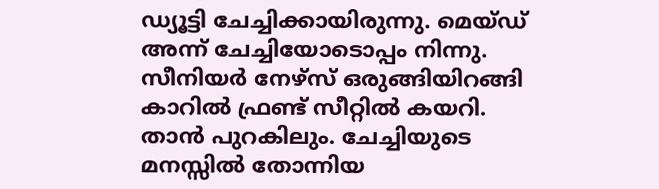ഡ്യൂട്ടി ചേച്ചിക്കായിരുന്നു. മെയ്ഡ് അന്ന് ചേച്ചിയോടൊപ്പം നിന്നു. സീനിയര്‍ നേഴ്‌സ് ഒരുങ്ങിയിറങ്ങി കാറില്‍ ഫ്രണ്ട് സീറ്റില്‍ കയറി. താന്‍ പുറകിലും. ചേച്ചിയുടെ മനസ്സില്‍ തോന്നിയ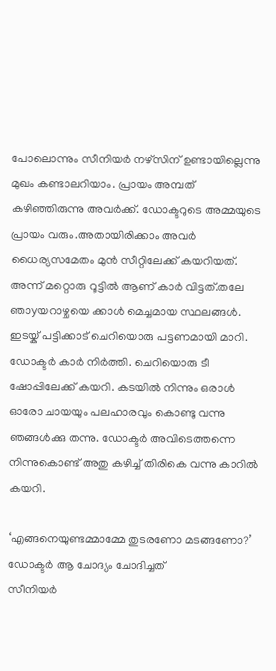പോലൊന്നും സീനിയര്‍ നഴ്‌സിന് ഉണ്ടായില്ലെന്നു മുഖം കണ്ടാലറിയാം. പ്രായം അമ്പത് കഴിഞ്ഞിരുന്നു അവര്‍ക്ക്. ഡോക്ടറുടെ അമ്മയുടെ പ്രായം വരും.അതായിരിക്കാം അവര്‍ ധൈര്യസമേതം മുന്‍ സീറ്റിലേക്ക് കയറിയത്.
അന്ന് മറ്റൊരു റൂട്ടില്‍ ആണ് കാര്‍ വിട്ടത്.തലേ ഞാyയറാഴ്ചയെ ക്കാള്‍ മെച്ചമായ സ്ഥലങ്ങള്‍. ഇടയ്ക് പട്ടിക്കാട് ചെറിയൊരു പട്ടണമായി മാറി. ഡോക്ടര്‍ കാര്‍ നിര്‍ത്തി. ചെറിയൊരു ടീ ഷോപ്പിലേക്ക് കയറി. കടയില്‍ നിന്നും ഒരാള്‍ ഓരോ ചായയും പലഹാരവും കൊണ്ടു വന്നു ഞങ്ങള്‍ക്കു തന്നു. ഡോക്ടര്‍ അവിടെത്തന്നെ നിന്നുകൊണ്ട് അതു കഴിച്ച് തിരികെ വന്നു കാറില്‍ കയറി.

‘എങ്ങനെയുണ്ടമ്മാമ്മേ തുടരണോ മടങ്ങണോ?’ ഡോക്ടര്‍ ആ ചോദ്യം ചോദിച്ചത്
സീനിയര്‍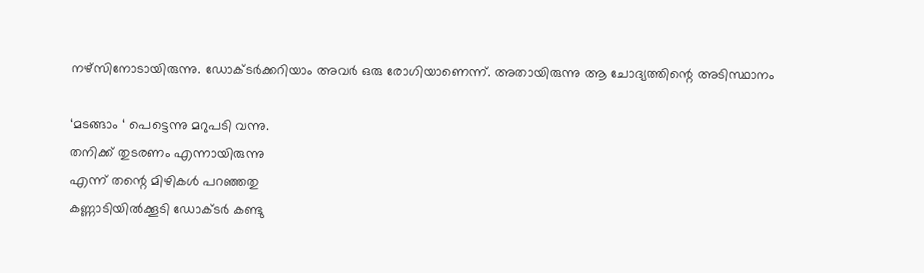നഴ്‌സിനോടായിരുന്നു. ഡോക്ടര്‍ക്കറിയാം അവര്‍ ഒരു രോഗിയാണെന്ന്. അതായിരുന്നു ആ ചോദ്യത്തിന്റെ അടിസ്ഥാനം

‘മടങ്ങാം ‘ പെട്ടെന്നു മറുപടി വന്നു.
തനിക്ക് തുടരണം എന്നായിരുന്നു
എന്ന് തന്റെ മിഴികള്‍ പറഞ്ഞതു
കണ്ണാടിയില്‍ക്കൂടി ഡോക്ടര്‍ കണ്ടു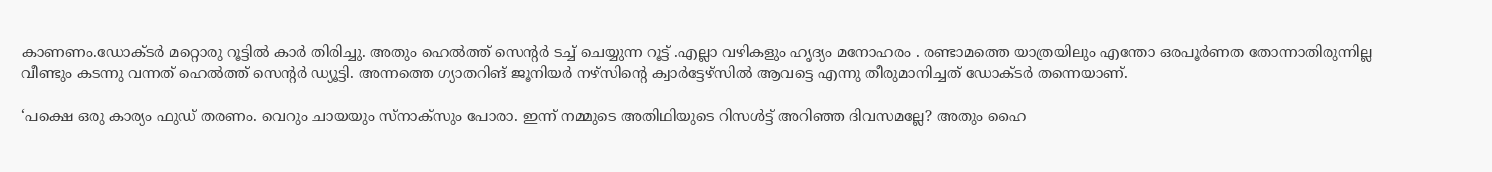കാണണം.ഡോക്ടര്‍ മറ്റൊരു റൂട്ടില്‍ കാര്‍ തിരിച്ചു. അതും ഹെല്‍ത്ത് സെന്റര്‍ ടച്ച് ചെയ്യുന്ന റൂട്ട് .എല്ലാ വഴികളും ഹൃദ്യം മനോഹരം . രണ്ടാമത്തെ യാത്രയിലും എന്തോ ഒരപൂര്‍ണത തോന്നാതിരുന്നില്ല
വീണ്ടും കടന്നു വന്നത് ഹെല്‍ത്ത് സെന്റര്‍ ഡ്യൂട്ടി. അന്നത്തെ ഗ്യാതറിങ് ജൂനിയര്‍ നഴ്‌സിന്റെ ക്വാര്‍ട്ടേഴ്‌സില്‍ ആവട്ടെ എന്നു തീരുമാനിച്ചത് ഡോക്ടര്‍ തന്നെയാണ്.

‘പക്ഷെ ഒരു കാര്യം ഫുഡ് തരണം. വെറും ചായയും സ്നാക്സും പോരാ. ഇന്ന് നമ്മുടെ അതിഥിയുടെ റിസള്‍ട്ട് അറിഞ്ഞ ദിവസമല്ലേ? അതും ഹൈ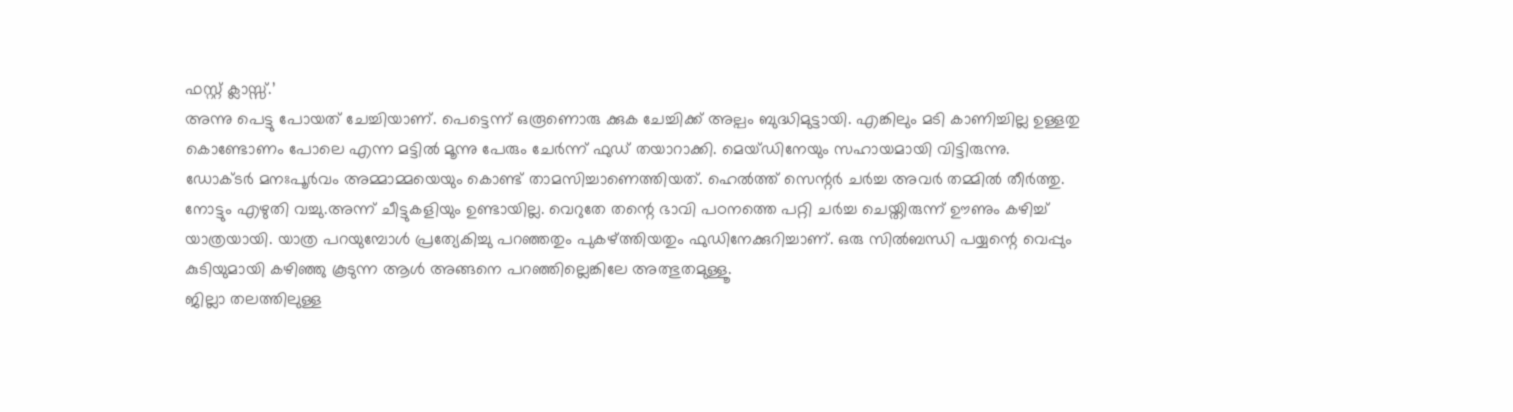ഫസ്റ്റ് ക്ലാസ്സ്.’
അന്നു പെട്ടു പോയത് ചേച്ചിയാണ്. പെട്ടെന്ന് ഒരൂണൊരു ക്കുക ചേച്ചിക്ക് അല്പം ബുദ്ധിമുട്ടായി. എങ്കിലും മടി കാണിച്ചില്ല ഉള്ളതു കൊണ്ടോണം പോലെ എന്ന മട്ടില്‍ മൂന്നു പേരും ചേര്‍ന്ന് ഫുഡ് തയാറാക്കി. മെയ്ഡിനേയും സഹായമായി വിട്ടിരുന്നു.
ഡോക്ടര്‍ മനഃപൂര്‍വം അമ്മാമ്മയെയും കൊണ്ട് താമസിച്ചാണെത്തിയത്. ഹെല്‍ത്ത് സെന്റര്‍ ചര്‍ച്ച അവര്‍ തമ്മില്‍ തീര്‍ത്തു. നോട്ടും എഴുതി വച്ചു.അന്ന് ചീട്ടുകളിയും ഉണ്ടായില്ല. വെറുതേ തന്റെ ഭാവി പഠനത്തെ പറ്റി ചര്‍ച്ച ചെയ്തിരുന്ന് ഊണും കഴിച്ച് യാത്രയായി. യാത്ര പറയുമ്പോള്‍ പ്രത്യേകിച്ചു പറഞ്ഞതും പുകഴ്ത്തിയതും ഫുഡിനേക്കുറിച്ചാണ്. ഒരു സില്‍ബന്ധി പയ്യന്റെ വെപ്പും കുടിയുമായി കഴിഞ്ഞു കൂടുന്ന ആള്‍ അങ്ങനെ പറഞ്ഞില്ലെങ്കിലേ അത്ഭുതമുള്ളൂ.
ജില്ലാ തലത്തിലുള്ള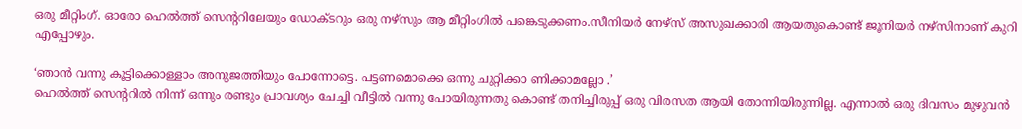ഒരു മീറ്റിംഗ്. ഓരോ ഹെല്‍ത്ത് സെന്ററിലേയും ഡോക്ടറും ഒരു നഴ്‌സും ആ മീറ്റിംഗില്‍ പങ്കെടുക്കണം.സീനിയര്‍ നേഴ്‌സ് അസുഖക്കാരി ആയതുകൊണ്ട് ജൂനിയര്‍ നഴ്‌സിനാണ് കുറി എപ്പോഴും.

‘ഞാന്‍ വന്നു കൂട്ടിക്കൊള്ളാം അനുജത്തിയും പോന്നോട്ടെ. പട്ടണമൊക്കെ ഒന്നു ചുറ്റിക്കാ ണിക്കാമല്ലോ .’
ഹെല്‍ത്ത് സെന്ററില്‍ നിന്ന് ഒന്നും രണ്ടും പ്രാവശ്യം ചേച്ചി വീട്ടില്‍ വന്നു പോയിരുന്നതു കൊണ്ട് തനിച്ചിരുപ്പ് ഒരു വിരസത ആയി തോന്നിയിരുന്നില്ല. എന്നാല്‍ ഒരു ദിവസം മുഴുവന്‍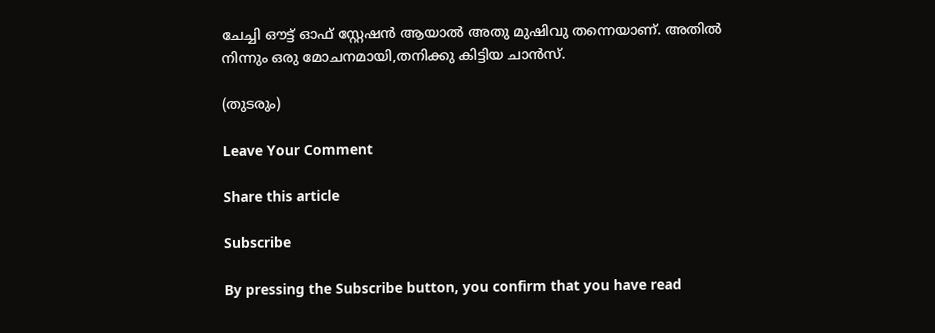ചേച്ചി ഔട്ട് ഓഫ് സ്റ്റേഷന്‍ ആയാല്‍ അതു മുഷിവു തന്നെയാണ്. അതില്‍ നിന്നും ഒരു മോചനമായി,തനിക്കു കിട്ടിയ ചാന്‍സ്.

(തുടരും)

Leave Your Comment

Share this article

Subscribe

By pressing the Subscribe button, you confirm that you have read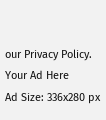our Privacy Policy.
Your Ad Here
Ad Size: 336x280 px